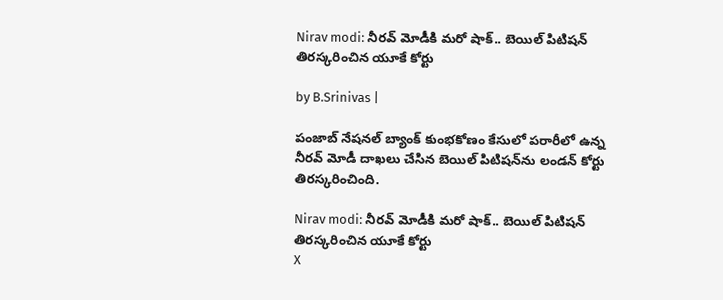Nirav modi: నీరవ్ మోడీకి మరో షాక్.. బెయిల్ పిటిషన్ తిరస్కరించిన యూకే కోర్టు

by B.Srinivas |

పంజాబ్ నేషనల్ బ్యాంక్ కుంభకోణం కేసులో పరారీలో ఉన్న నీరవ్ మోడీ దాఖలు చేసిన బెయిల్ పిటిషన్‌ను లండన్ కోర్టు తిరస్కరించింది.

Nirav modi: నీరవ్ మోడీకి మరో షాక్.. బెయిల్ పిటిషన్ తిరస్కరించిన యూకే కోర్టు
X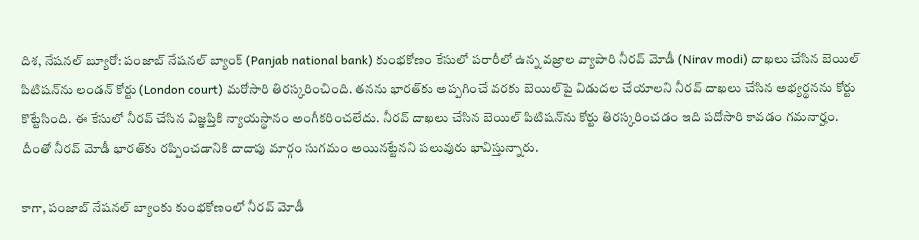దిశ, నేషనల్ బ్యూరో: పంజాబ్ నేషనల్ బ్యాంక్ (Panjab national bank) కుంభకోణం కేసులో పరారీలో ఉన్న వజ్రాల వ్యాపారి నీరవ్ మోడీ (Nirav modi) దాఖలు చేసిన బెయిల్ పిటిషన్‌ను లండన్ కోర్టు (London court) మరోసారి తిరస్కరించింది. తనను భారత్‌కు అప్పగించే వరకు బెయిల్‌పై విడుదల చేయాలని నీరవ్ దాఖలు చేసిన అభ్యర్థనను కోర్టు కొట్టేసింది. ఈ కేసులో నీరవ్ చేసిన విజ్ఞప్తికి న్యాయస్థానం అంగీకరించలేదు. నీరవ్ దాఖలు చేసిన బెయిల్ పిటిషన్‌ను కోర్టు తిరస్కరించడం ఇది పదోసారి కావడం గమనార్హం. దీంతో నీరవ్ మోడీ భారత్‌కు రప్పించడానికి దాదాపు మార్గం సుగమం అయినట్టేనని పలువురు భావిస్తున్నారు.

కాగా, పంజాబ్ నేషనల్ బ్యాంకు కుంభకోణంలో నీరవ్ మోడీ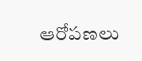ఆరోపణలు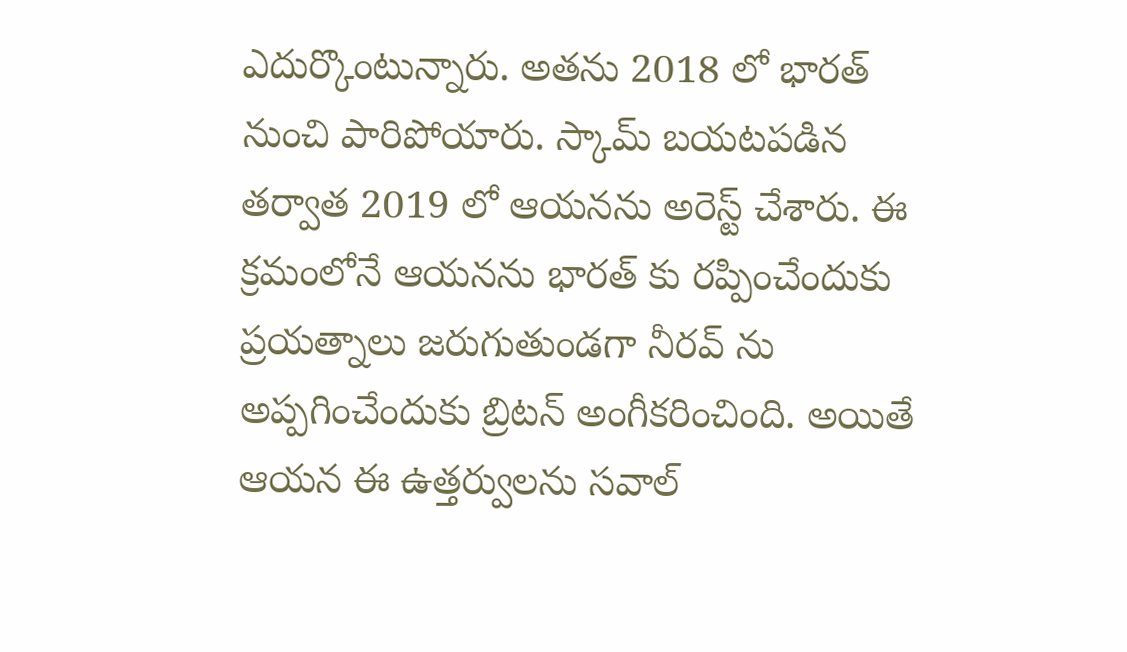ఎదుర్కొంటున్నారు. అతను 2018 లో భారత్ నుంచి పారిపోయారు. స్కామ్ బయటపడిన తర్వాత 2019 లో ఆయనను అరెస్ట్ చేశారు. ఈ క్రమంలోనే ఆయనను భారత్ కు రప్పించేందుకు ప్రయత్నాలు జరుగుతుండగా నీరవ్ ను అప్పగించేందుకు బ్రిటన్ అంగీకరించింది. అయితే ఆయన ఈ ఉత్తర్వులను సవాల్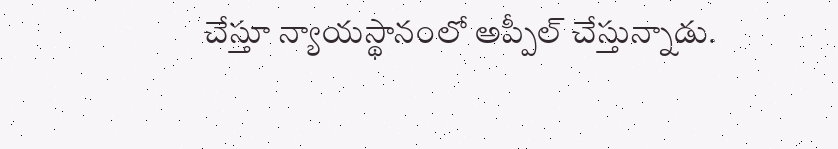చేస్తూ న్యాయస్థానంలో అప్పీల్ చేస్తున్నాడు.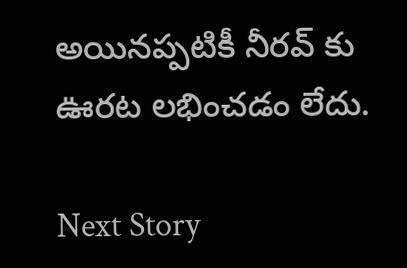అయినప్పటికీ నీరవ్ కు ఊరట లభించడం లేదు.

Next Story